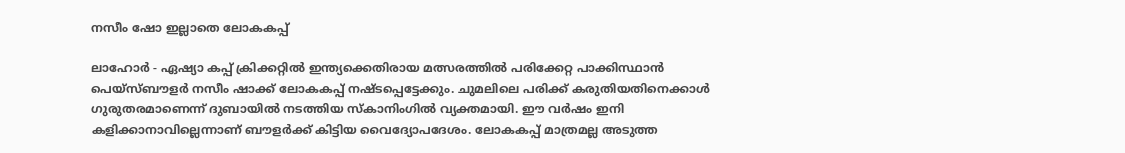നസീം ഷോ ഇല്ലാതെ ലോകകപ്പ്

ലാഹോര്‍ - ഏഷ്യാ കപ്പ് ക്രിക്കറ്റില്‍ ഇന്ത്യക്കെതിരായ മത്സരത്തില്‍ പരിക്കേറ്റ പാക്കിസ്ഥാന്‍ പെയ്‌സ്ബൗളര്‍ നസീം ഷാക്ക് ലോകകപ്പ് നഷ്ടപ്പെട്ടേക്കും. ചുമലിലെ പരിക്ക് കരുതിയതിനെക്കാള്‍ ഗുരുതരമാണെന്ന് ദുബായില്‍ നടത്തിയ സ്‌കാനിംഗില്‍ വ്യക്തമായി. ഈ വര്‍ഷം ഇനി കളിക്കാനാവില്ലെന്നാണ് ബൗളര്‍ക്ക് കിട്ടിയ വൈദ്യോപദേശം. ലോകകപ്പ് മാത്രമല്ല അടുത്ത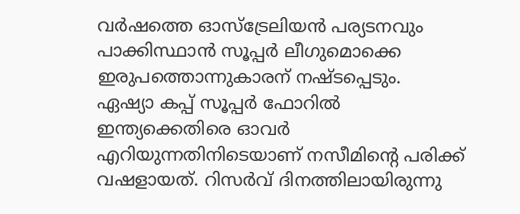വര്‍ഷത്തെ ഓസ്‌ട്രേലിയന്‍ പര്യടനവും പാക്കിസ്ഥാന്‍ സൂപ്പര്‍ ലീഗുമൊക്കെ ഇരുപത്തൊന്നുകാരന് നഷ്ടപ്പെടും.
ഏഷ്യാ കപ്പ് സൂപ്പര്‍ ഫോറില്‍ ഇന്ത്യക്കെതിരെ ഓവര്‍ എറിയുന്നതിനിടെയാണ് നസീമിന്റെ പരിക്ക് വഷളായത്. റിസര്‍വ് ദിനത്തിലായിരുന്നു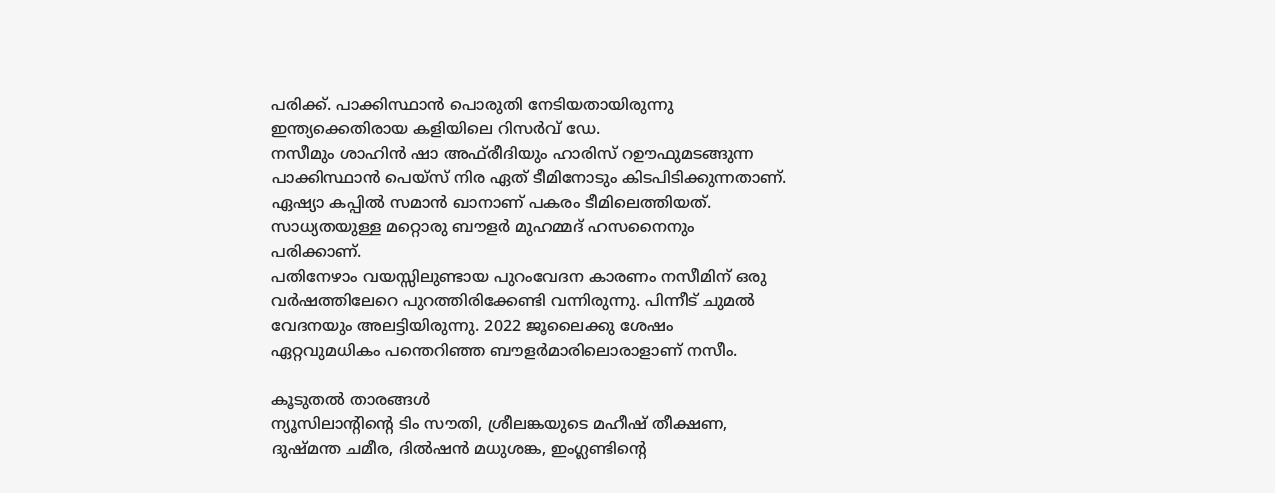പരിക്ക്. പാക്കിസ്ഥാന്‍ പൊരുതി നേടിയതായിരുന്നു ഇന്ത്യക്കെതിരായ കളിയിലെ റിസര്‍വ് ഡേ.
നസീമും ശാഹിന്‍ ഷാ അഫ്‌രീദിയും ഹാരിസ് റഊഫുമടങ്ങുന്ന പാക്കിസ്ഥാന്‍ പെയ്‌സ് നിര ഏത് ടീമിനോടും കിടപിടിക്കുന്നതാണ്. ഏഷ്യാ കപ്പില്‍ സമാന്‍ ഖാനാണ് പകരം ടീമിലെത്തിയത്. സാധ്യതയുള്ള മറ്റൊരു ബൗളര്‍ മുഹമ്മദ് ഹസനൈനും പരിക്കാണ്.
പതിനേഴാം വയസ്സിലുണ്ടായ പുറംവേദന കാരണം നസീമിന് ഒരു വര്‍ഷത്തിലേറെ പുറത്തിരിക്കേണ്ടി വന്നിരുന്നു. പിന്നീട് ചുമല്‍ വേദനയും അലട്ടിയിരുന്നു. 2022 ജൂലൈക്കു ശേഷം ഏറ്റവുമധികം പന്തെറിഞ്ഞ ബൗളര്‍മാരിലൊരാളാണ് നസീം.

കൂടുതല്‍ താരങ്ങള്‍
ന്യൂസിലാന്റിന്റെ ടിം സൗതി, ശ്രീലങ്കയുടെ മഹീഷ് തീക്ഷണ, ദുഷ്മന്ത ചമീര, ദില്‍ഷന്‍ മധുശങ്ക, ഇംഗ്ലണ്ടിന്റെ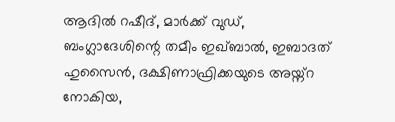ആദില്‍ റഷീദ്, മാര്‍ക്ക് വുഡ്, ബംഗ്ലാദേശിന്റെ തമീം ഇഖ്ബാല്‍, ഇബാദത് ഹുസൈന്‍, ദക്ഷിണാഫ്രിക്കയുടെ അയ്ന്റ നോകിയ,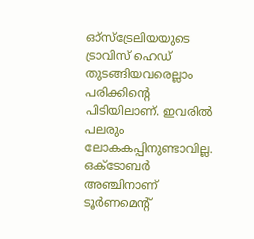ഓ്‌സ്‌ട്രേലിയയുടെ ട്രാവിസ് ഹെഡ് തുടങ്ങിയവരെല്ലാം പരിക്കിന്റെ പിടിയിലാണ്. ഇവരില്‍ പലരും ലോകകപ്പിനുണ്ടാവില്ല. ഒക്ടോബര്‍ അഞ്ചിനാണ് ടൂര്‍ണമെന്റ്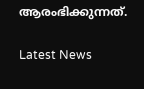ആരംഭിക്കുന്നത്.

Latest News